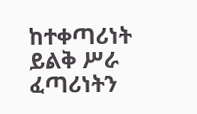ከተቀጣሪነት ይልቅ ሥራ ፈጣሪነትን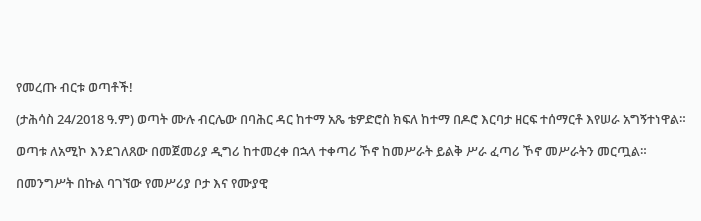የመረጡ ብርቱ ወጣቶች!

(ታሕሳስ 24/2018 ዓ.ም) ወጣት ሙሉ ብርሌው በባሕር ዳር ከተማ አጼ ቴዎድሮስ ክፍለ ከተማ በዶሮ እርባታ ዘርፍ ተሰማርቶ እየሠራ አግኝተነዋል።

ወጣቱ ለአሚኮ እንደገለጸው በመጀመሪያ ዲግሪ ከተመረቀ በኋላ ተቀጣሪ ኾኖ ከመሥራት ይልቅ ሥራ ፈጣሪ ኾኖ መሥራትን መርጧል።

በመንግሥት በኩል ባገኘው የመሥሪያ ቦታ እና የሙያዊ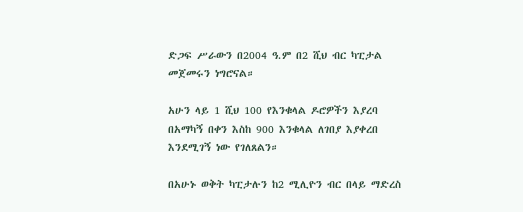ድጋፍ ሥራውን በ2004 ዓ.ም በ2 ሺህ ብር ካፒታል መጀመሩን ነግሮናል።

አሁን ላይ 1 ሺህ 100 የእንቁላል ዶሮዎችን እያረባ በአማካኝ በቀን እስከ 900 እንቁላል ለገበያ እያቀረበ እንደሚገኝ ነው የገለጸልን።

በአሁኑ ወቅት ካፒታሉን ከ2 ሚሊዮን ብር በላይ ማድረስ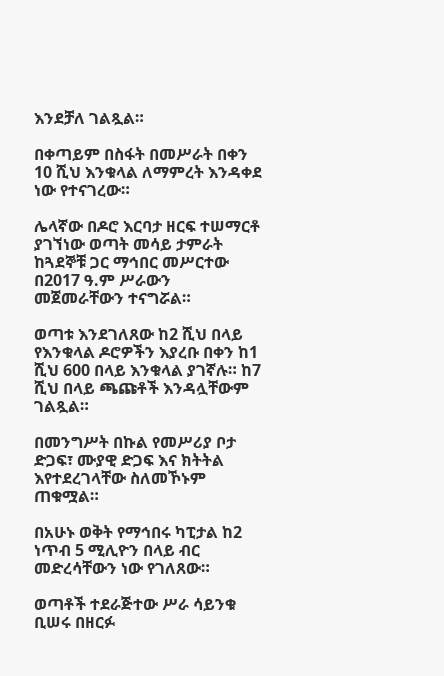እንደቻለ ገልጿል።

በቀጣይም በስፋት በመሥራት በቀን 10 ሺህ እንቁላል ለማምረት እንዳቀደ ነው የተናገረው።

ሌላኛው በዶሮ እርባታ ዘርፍ ተሠማርቶ ያገኘነው ወጣት መሳይ ታምራት ከጓደኞቹ ጋር ማኅበር መሥርተው በ2017 ዓ.ም ሥራውን መጀመራቸውን ተናግሯል።

ወጣቱ እንደገለጸው ከ2 ሺህ በላይ የእንቁላል ዶሮዎችን እያረቡ በቀን ከ1 ሺህ 600 በላይ እንቁላል ያገኛሉ። ከ7 ሺህ በላይ ጫጩቶች እንዳሏቸውም ገልጿል።

በመንግሥት በኩል የመሥሪያ ቦታ ድጋፍ፣ ሙያዊ ድጋፍ እና ክትትል እየተደረገላቸው ስለመኾኑም ጠቁሟል።

በአሁኑ ወቅት የማኅበሩ ካፒታል ከ2 ነጥብ 5 ሚሊዮን በላይ ብር መድረሳቸውን ነው የገለጸው።

ወጣቶች ተደራጅተው ሥራ ሳይንቁ ቢሠሩ በዘርፉ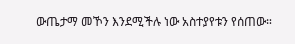ውጤታማ መኾን እንደሚችሉ ነው አስተያየቱን የሰጠው።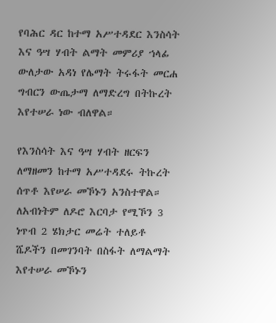የባሕር ዳር ከተማ አሥተዳደር እንስሳት እና ዓሣ ሃብት ልማት መምሪያ ኀላፊ ውለታው አዳነ የሌማት ትሩፋት መርሐ ግብርን ውጤታማ ለማድረግ በትኩረት እየተሠራ ነው ብለዋል።

የእንስሳት እና ዓሣ ሃብት ዘርፍን ለማዘመን ከተማ አሥተዳደሩ ትኩረት ሰጥቶ እየሠራ መኾኑን አንስተዋል። ለአብነትም ለዶሮ እርባታ የሚኾን 3 ነጥብ 2 ሄክታር መሬት ተለይቶ ሼዶችን በመገንባት በስፋት ለማልማት እየተሠራ መኾኑን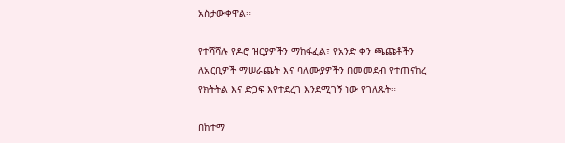አስታውቀዋል።

የተሻሻሉ የዶሮ ዝርያዎችን ማከፋፈል፣ የአንድ ቀን ጫጩቶችን ለአርቢዎች ማሠራጨት እና ባለሙያዎችን በመመደብ የተጠናከረ የክትትል እና ድጋፍ እየተደረገ እንደሚገኝ ነው የገለጹት።

በከተማ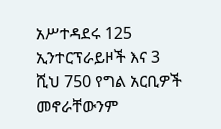አሥተዳደሩ 125 ኢንተርፕራይዞች እና 3 ሺህ 750 የግል አርቢዎች መኖራቸውንም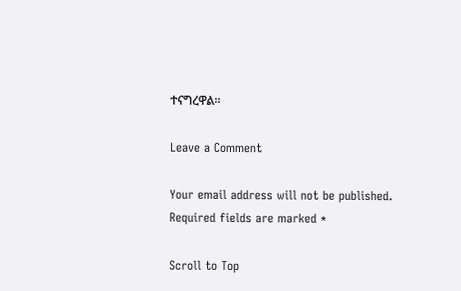ተናግረዋል።

Leave a Comment

Your email address will not be published. Required fields are marked *

Scroll to Top